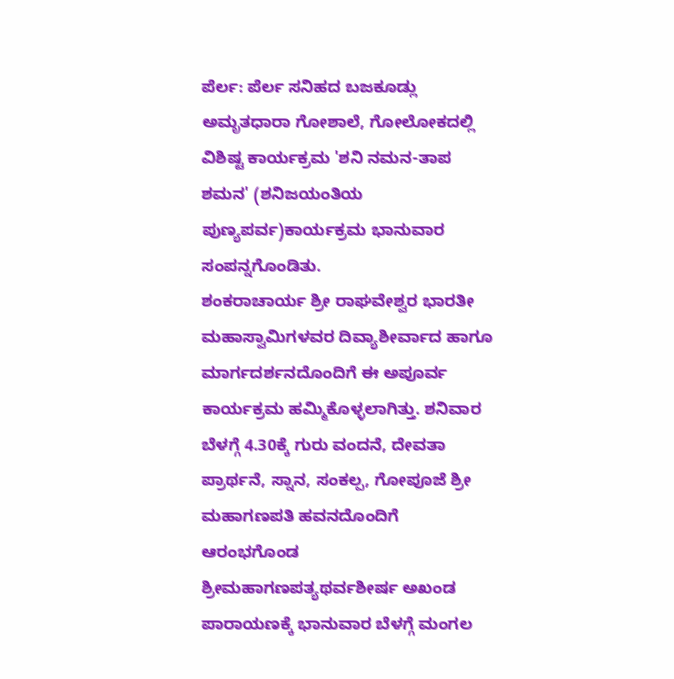ಪೆರ್ಲ: ಪೆರ್ಲ ಸನಿಹದ ಬಜಕೂಡ್ಲು ಅಮೃತಧಾರಾ ಗೋಶಾಲೆ, ಗೋಲೋಕದಲ್ಲಿ ವಿಶಿಷ್ಟ ಕಾರ್ಯಕ್ರಮ 'ಶನಿ ನಮನ-ತಾಪ ಶಮನ' (ಶನಿಜಯಂತಿಯ ಪುಣ್ಯಪರ್ವ)ಕಾರ್ಯಕ್ರಮ ಭಾನುವಾರ ಸಂಪನ್ನಗೊಂಡಿತು.
ಶಂಕರಾಚಾರ್ಯ ಶ್ರೀ ರಾಘವೇಶ್ವರ ಭಾರತೀ ಮಹಾಸ್ವಾಮಿಗಳವರ ದಿವ್ಯಾಶೀರ್ವಾದ ಹಾಗೂ ಮಾರ್ಗದರ್ಶನದೊಂದಿಗೆ ಈ ಅಪೂರ್ವ ಕಾರ್ಯಕ್ರಮ ಹಮ್ಮಿಕೊಳ್ಳಲಾಗಿತ್ತು. ಶನಿವಾರ ಬೆಳಗ್ಗೆ 4.30ಕ್ಕೆ ಗುರು ವಂದನೆ, ದೇವತಾ ಪ್ರಾರ್ಥನೆ, ಸ್ನಾನ, ಸಂಕಲ್ಪ, ಗೋಪೂಜೆ ಶ್ರೀ ಮಹಾಗಣಪತಿ ಹವನದೊಂದಿಗೆ ಆರಂಭಗೊಂಡ ಶ್ರೀಮಹಾಗಣಪತ್ಯಥರ್ವಶೀರ್ಷ ಅಖಂಡ ಪಾರಾಯಣಕ್ಕೆ ಭಾನುವಾರ ಬೆಳಗ್ಗೆ ಮಂಗಲ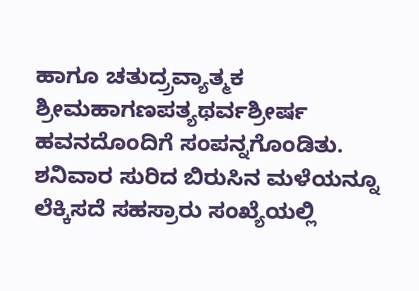ಹಾಗೂ ಚತುದ್ರ್ರವ್ಯಾತ್ಮಕ ಶ್ರೀಮಹಾಗಣಪತ್ಯಥರ್ವಶ್ರೀರ್ಷ ಹವನದೊಂದಿಗೆ ಸಂಪನ್ನಗೊಂಡಿತು.
ಶನಿವಾರ ಸುರಿದ ಬಿರುಸಿನ ಮಳೆಯನ್ನೂ ಲೆಕ್ಕಿಸದೆ ಸಹಸ್ರಾರು ಸಂಖ್ಯೆಯಲ್ಲಿ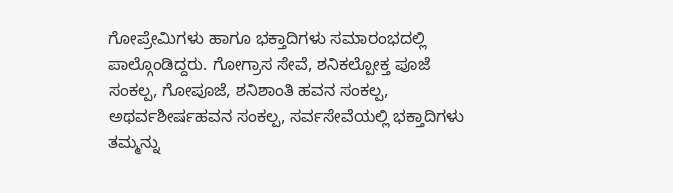ಗೋಪ್ರೇಮಿಗಳು ಹಾಗೂ ಭಕ್ತಾದಿಗಳು ಸಮಾರಂಭದಲ್ಲಿ ಪಾಲ್ಗೊಂಡಿದ್ದರು. ಗೋಗ್ರಾಸ ಸೇವೆ, ಶನಿಕಲ್ಪೋಕ್ತ ಪೂಜೆ ಸಂಕಲ್ಪ, ಗೋಪೂಜೆ, ಶನಿಶಾಂತಿ ಹವನ ಸಂಕಲ್ಪ, ಅಥರ್ವಶೀರ್ಷಹವನ ಸಂಕಲ್ಪ, ಸರ್ವಸೇವೆಯಲ್ಲಿ ಭಕ್ತಾದಿಗಳು ತಮ್ಮನ್ನು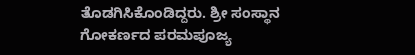ತೊಡಗಿಸಿಕೊಂಡಿದ್ದರು. ಶ್ರೀ ಸಂಸ್ಥಾನ ಗೋಕರ್ಣದ ಪರಮಪೂಜ್ಯ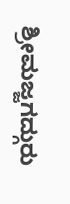ಶ್ರೀಮಜ್ಜಗದ್ಗುರು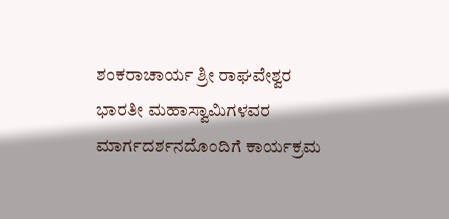ಶಂಕರಾಚಾರ್ಯ ಶ್ರೀ ರಾಘವೇಶ್ವರ ಭಾರತೀ ಮಹಾಸ್ವಾಮಿಗಳವರ ಮಾರ್ಗದರ್ಶನದೊಂದಿಗೆ ಕಾರ್ಯಕ್ರಮ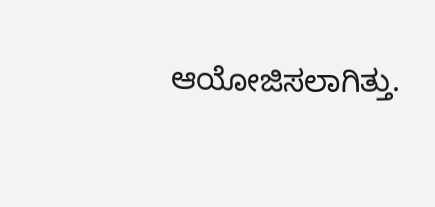ಆಯೋಜಿಸಲಾಗಿತ್ತು.